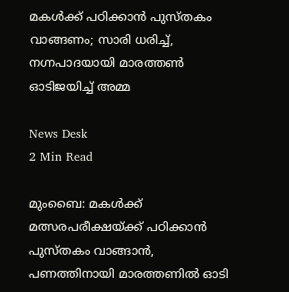മകൾക്ക് പഠിക്കാൻ പുസ്തകം വാങ്ങണം; സാരി ധരിച്ച്, നഗ്നപാദയായി മാരത്തൺ ഓടിജയിച്ച് അമ്മ

News Desk
2 Min Read

മുംബൈ: മകൾക്ക് മത്സരപരീക്ഷയ്ക്ക് പഠിക്കാൻ പുസ്തകം വാങ്ങാൻ, പണത്തിനായി മാരത്തണിൽ ഓടി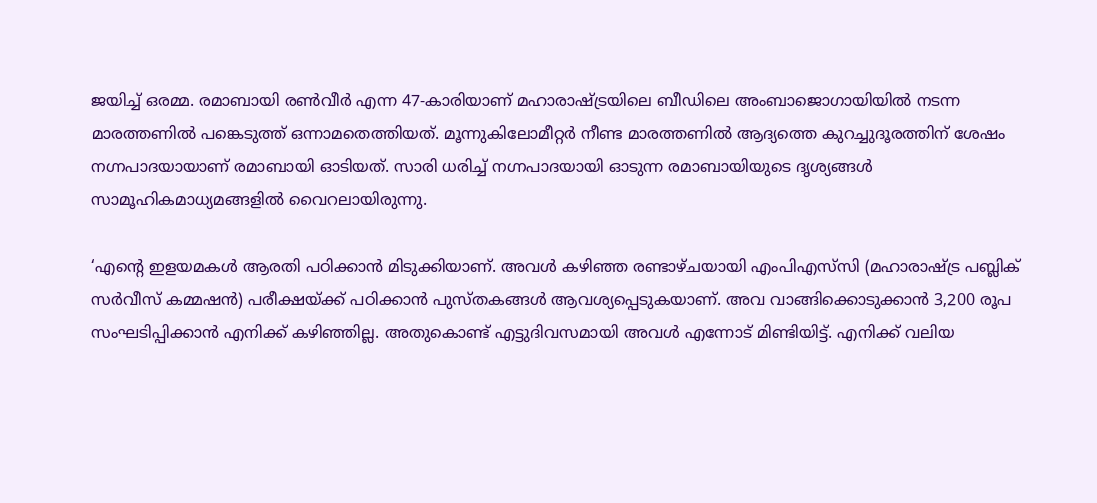ജയിച്ച് ഒരമ്മ. രമാബായി രൺവീർ എന്ന 47-കാരിയാണ് മഹാരാഷ്ട്രയിലെ ബീഡിലെ അംബാജൊഗായിയിൽ നടന്ന മാരത്തണിൽ പങ്കെടുത്ത് ഒന്നാമതെത്തിയത്. മൂന്നുകിലോമീറ്റർ നീണ്ട മാരത്തണിൽ ആദ്യത്തെ കുറച്ചുദൂരത്തിന് ശേഷം നഗ്നപാദയായാണ് രമാബായി ഓടിയത്. സാരി ധരിച്ച് നഗ്നപാദയായി ഓടുന്ന രമാബായിയുടെ ദൃശ്യങ്ങൾ സാമൂഹികമാധ്യമങ്ങളിൽ വൈറലായിരുന്നു.

‘എന്റെ ഇളയമകൾ ആരതി പഠിക്കാൻ മിടുക്കിയാണ്. അവൾ കഴിഞ്ഞ രണ്ടാഴ്ചയായി എംപിഎസ്‌സി (മഹാരാഷ്ട്ര പബ്ലിക് സർവീസ് കമ്മഷൻ) പരീക്ഷയ്ക്ക് പഠിക്കാൻ പുസ്തകങ്ങൾ ആവശ്യപ്പെടുകയാണ്. അവ വാങ്ങിക്കൊടുക്കാൻ 3,200 രൂപ സംഘടിപ്പിക്കാൻ എനിക്ക് കഴിഞ്ഞില്ല. അതുകൊണ്ട് എട്ടുദിവസമായി അവൾ എന്നോട് മിണ്ടിയിട്ട്. എനിക്ക് വലിയ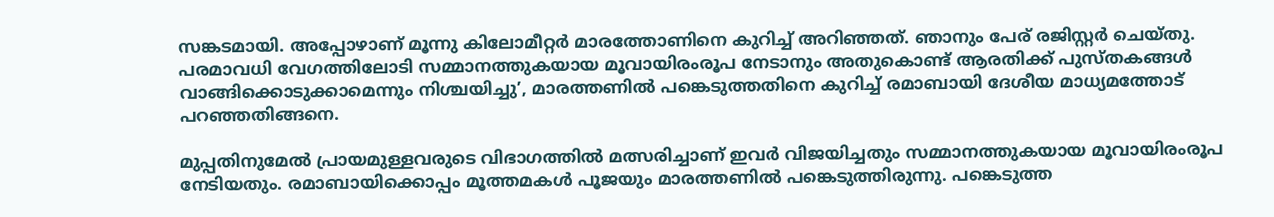സങ്കടമായി. അപ്പോഴാണ് മൂന്നു കിലോമീറ്റർ മാരത്തോണിനെ കുറിച്ച് അറിഞ്ഞത്. ഞാനും പേര് രജിസ്റ്റർ ചെയ്തു. പരമാവധി വേഗത്തിലോടി സമ്മാനത്തുകയായ മൂവായിരംരൂപ നേടാനും അതുകൊണ്ട് ആരതിക്ക് പുസ്തകങ്ങൾ വാങ്ങിക്കൊടുക്കാമെന്നും നിശ്ചയിച്ചു’, മാരത്തണിൽ പങ്കെടുത്തതിനെ കുറിച്ച് രമാബായി ദേശീയ മാധ്യമത്തോട് പറഞ്ഞതിങ്ങനെ.

മുപ്പതിനുമേൽ പ്രായമുള്ളവരുടെ വിഭാഗത്തിൽ മത്സരിച്ചാണ് ഇവർ വിജയിച്ചതും സമ്മാനത്തുകയായ മൂവായിരംരൂപ നേടിയതും. രമാബായിക്കൊപ്പം മൂത്തമകൾ പൂജയും മാരത്തണിൽ പങ്കെടുത്തിരുന്നു. പങ്കെടുത്ത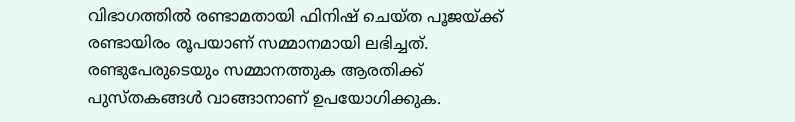വിഭാഗത്തിൽ രണ്ടാമതായി ഫിനിഷ് ചെയ്ത പൂജയ്ക്ക് രണ്ടായിരം രൂപയാണ് സമ്മാനമായി ലഭിച്ചത്. രണ്ടുപേരുടെയും സമ്മാനത്തുക ആരതിക്ക് പുസ്തകങ്ങൾ വാങ്ങാനാണ് ഉപയോഗിക്കുക.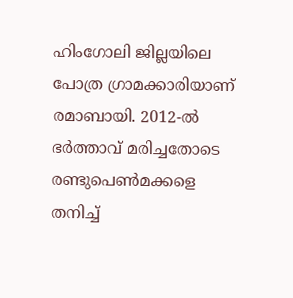ഹിംഗോലി ജില്ലയിലെ പോത്ര ഗ്രാമക്കാരിയാണ് രമാബായി. 2012-ൽ ഭർത്താവ് മരിച്ചതോടെ രണ്ടുപെൺമക്കളെ തനിച്ച്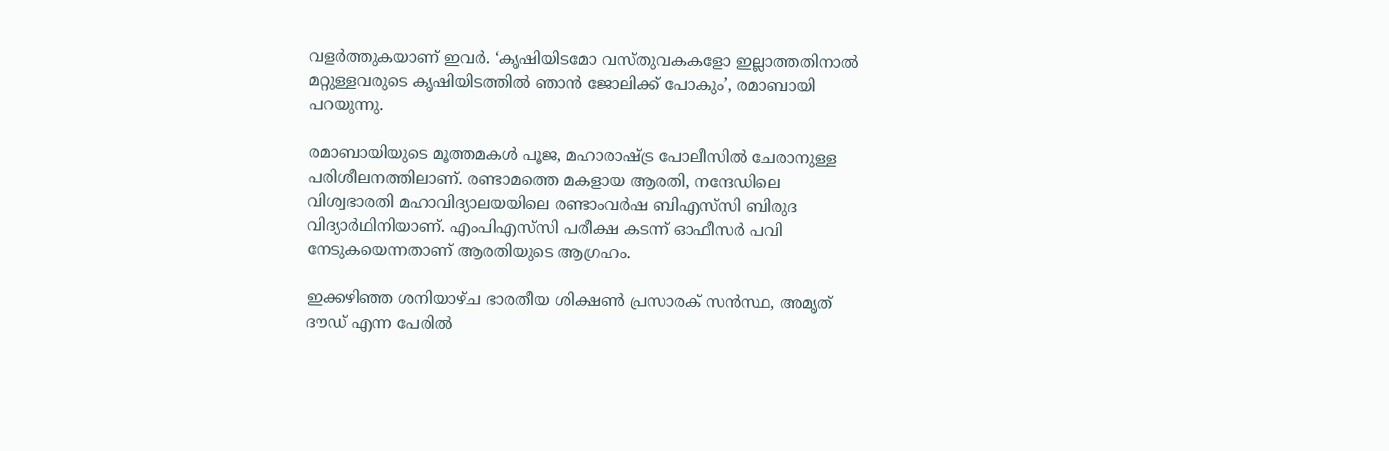വളർത്തുകയാണ് ഇവർ. ‘കൃഷിയിടമോ വസ്തുവകകളോ ഇല്ലാത്തതിനാൽ മറ്റുള്ളവരുടെ കൃഷിയിടത്തിൽ ഞാൻ ജോലിക്ക് പോകും’, രമാബായി പറയുന്നു.

രമാബായിയുടെ മൂത്തമകൾ പൂജ, മഹാരാഷ്ട്ര പോലീസിൽ ചേരാനുള്ള പരിശീലനത്തിലാണ്. രണ്ടാമത്തെ മകളായ ആരതി, നന്ദേഡിലെ വിശ്വഭാരതി മഹാവിദ്യാലയയിലെ രണ്ടാംവർഷ ബിഎസ്‌സി ബിരുദ വിദ്യാർഥിനിയാണ്. എംപിഎസ്‌സി പരീക്ഷ കടന്ന് ഓഫീസർ പവി നേടുകയെന്നതാണ് ആരതിയുടെ ആഗ്രഹം.

ഇക്കഴിഞ്ഞ ശനിയാഴ്ച ഭാരതീയ ശിക്ഷൺ പ്രസാരക് സൻസ്ഥ, അമൃത് ദൗഡ് എന്ന പേരിൽ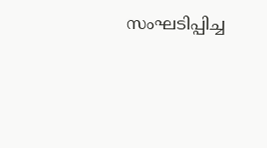സംഘടിപ്പിച്ച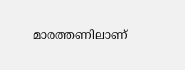മാരത്തണിലാണ്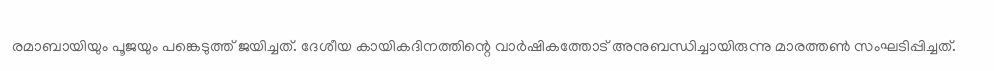രമാബായിയും പൂജയും പങ്കെടുത്ത് ജയിച്ചത്. ദേശീയ കായികദിനത്തിന്റെ വാർഷികത്തോട് അനുബന്ധിച്ചായിരുന്നു മാരത്തൺ സംഘടിപ്പിച്ചത്.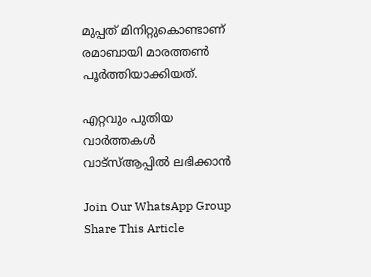മുപ്പത് മിനിറ്റുകൊണ്ടാണ് രമാബായി മാരത്തൺ പൂർത്തിയാക്കിയത്.

എറ്റവും പുതിയ വാർത്തകൾ വാട്സ്ആപ്പിൽ ലഭിക്കാൻ

Join Our WhatsApp Group
Share This Article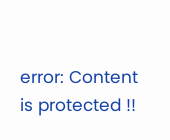error: Content is protected !!